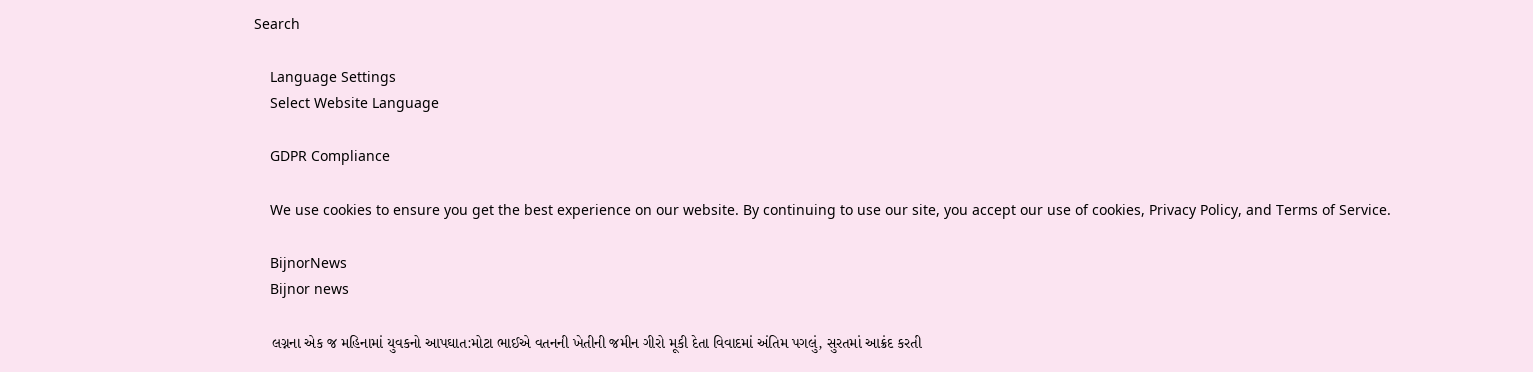Search

    Language Settings
    Select Website Language

    GDPR Compliance

    We use cookies to ensure you get the best experience on our website. By continuing to use our site, you accept our use of cookies, Privacy Policy, and Terms of Service.

    BijnorNews
    Bijnor news

    લગ્નના એક જ મહિનામાં યુવકનો આપઘાત:મોટા ભાઈએ વતનની ખેતીની જમીન ગીરો મૂકી દેતા વિવાદમાં અંતિમ પગલું, સુરતમાં આક્રંદ કરતી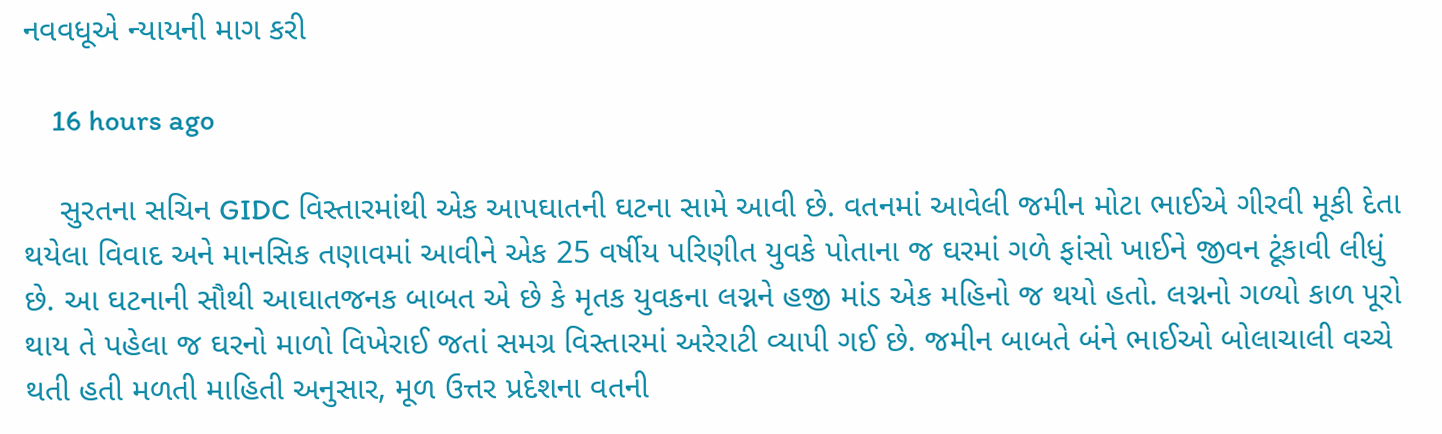નવવધૂએ ન્યાયની માગ કરી

    16 hours ago

    સુરતના સચિન GIDC વિસ્તારમાંથી એક આપઘાતની ઘટના સામે આવી છે. વતનમાં આવેલી જમીન મોટા ભાઈએ ગીરવી મૂકી દેતા થયેલા વિવાદ અને માનસિક તણાવમાં આવીને એક 25 વર્ષીય પરિણીત યુવકે પોતાના જ ઘરમાં ગળે ફાંસો ખાઈને જીવન ટૂંકાવી લીધું છે. આ ઘટનાની સૌથી આઘાતજનક બાબત એ છે કે મૃતક યુવકના લગ્નને હજી માંડ એક મહિનો જ થયો હતો. લગ્નનો ગળ્યો કાળ પૂરો થાય તે પહેલા જ ઘરનો માળો વિખેરાઈ જતાં સમગ્ર વિસ્તારમાં અરેરાટી વ્યાપી ગઈ છે. જમીન બાબતે બંને ભાઈઓ બોલાચાલી વચ્ચે થતી હતી મળતી માહિતી અનુસાર, મૂળ ઉત્તર પ્રદેશના વતની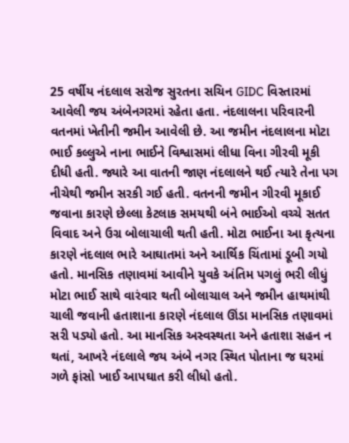25 વર્ષીય નંદલાલ સરોજ સુરતના સચિન GIDC વિસ્તારમાં આવેલી જય અંબેનગરમાં રહેતા હતા. નંદલાલના પરિવારની વતનમાં ખેતીની જમીન આવેલી છે. આ જમીન નંદલાલના મોટા ભાઈ કલ્લુએ નાના ભાઈને વિશ્વાસમાં લીધા વિના ગીરવી મૂકી દીધી હતી. જ્યારે આ વાતની જાણ નંદલાલને થઈ ત્યારે તેના પગ નીચેથી જમીન સરકી ગઈ હતી. વતનની જમીન ગીરવી મૂકાઈ જવાના કારણે છેલ્લા કેટલાક સમયથી બંને ભાઈઓ વચ્ચે સતત વિવાદ અને ઉગ્ર બોલાચાલી થતી હતી. મોટા ભાઈના આ કૃત્યના કારણે નંદલાલ ભારે આઘાતમાં અને આર્થિક ચિંતામાં ડૂબી ગયો હતો. માનસિક તણાવમાં આવીને યુવકે અંતિમ પગલું ભરી લીધું મોટા ભાઈ સાથે વારંવાર થતી બોલાચાલ અને જમીન હાથમાંથી ચાલી જવાની હતાશાના કારણે નંદલાલ ઊંડા માનસિક તણાવમાં સરી પડ્યો હતો. આ માનસિક અસ્વસ્થતા અને હતાશા સહન ન થતાં, આખરે નંદલાલે જય અંબે નગર સ્થિત પોતાના જ ઘરમાં ગળે ફાંસો ખાઈ આપઘાત કરી લીધો હતો.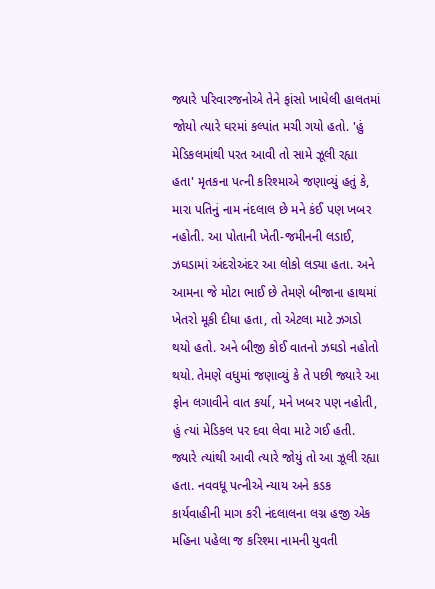જ્યારે પરિવારજનોએ તેને ફાંસો ખાધેલી હાલતમાં જોયો ત્યારે ઘરમાં કલ્પાંત મચી ગયો હતો. 'હું મેડિકલમાંથી પરત આવી તો સામે ઝૂલી રહ્યા હતા' મૃતકના પત્ની કરિશ્માએ જણાવ્યું હતું કે, મારા પતિનું નામ નંદલાલ છે મને કંઈ પણ ખબર નહોતી. આ પોતાની ખેતી-જમીનની લડાઈ, ઝઘડામાં અંદરોઅંદર આ લોકો લડ્યા હતા. અને આમના જે મોટા ભાઈ છે તેમણે બીજાના હાથમાં ખેતરો મૂકી દીધા હતા, તો એટલા માટે ઝગડો થયો હતો. અને બીજી કોઈ વાતનો ઝઘડો નહોતો થયો. તેમણે વધુમાં જણાવ્યું કે તે પછી જ્યારે આ ફોન લગાવીને વાત કર્યા, મને ખબર પણ નહોતી, હું ત્યાં મેડિકલ પર દવા લેવા માટે ગઈ હતી. જ્યારે ત્યાંથી આવી ત્યારે જોયું તો આ ઝૂલી રહ્યા હતા. નવવધૂ પત્નીએ ન્યાય અને કડક કાર્યવાહીની માગ કરી નંદલાલના લગ્ન હજી એક મહિના પહેલા જ કરિશ્મા નામની યુવતી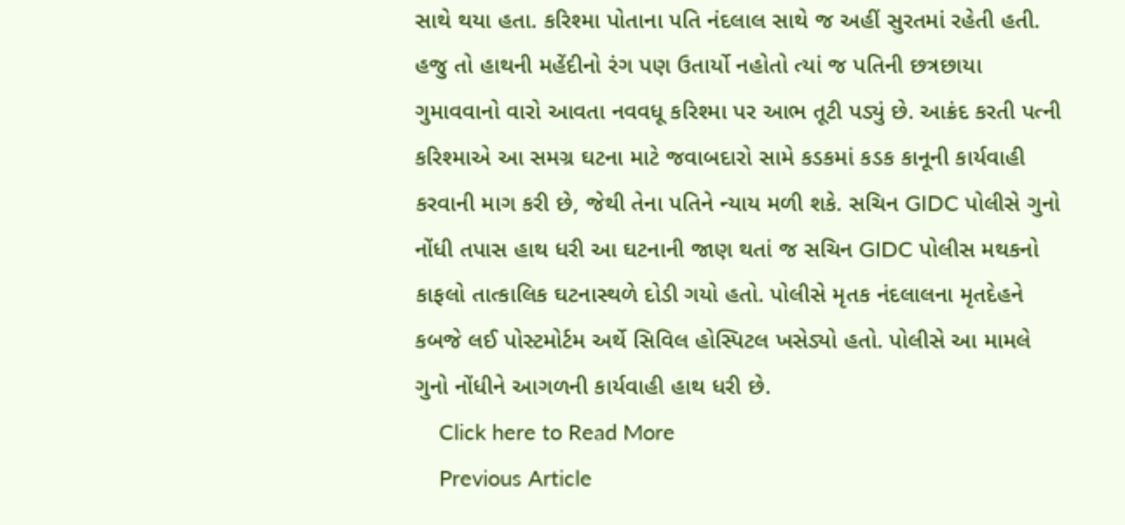સાથે થયા હતા. કરિશ્મા પોતાના પતિ નંદલાલ સાથે જ અહીં સુરતમાં રહેતી હતી. હજુ તો હાથની મહેંદીનો રંગ પણ ઉતાર્યો નહોતો ત્યાં જ પતિની છત્રછાયા ગુમાવવાનો વારો આવતા નવવધૂ કરિશ્મા પર આભ તૂટી પડ્યું છે. આક્રંદ કરતી પત્ની કરિશ્માએ આ સમગ્ર ઘટના માટે જવાબદારો સામે કડકમાં કડક કાનૂની કાર્યવાહી કરવાની માગ કરી છે, જેથી તેના પતિને ન્યાય મળી શકે. સચિન GIDC પોલીસે ગુનો નોંધી તપાસ હાથ ધરી આ ઘટનાની જાણ થતાં જ સચિન GIDC પોલીસ મથકનો કાફલો તાત્કાલિક ઘટનાસ્થળે દોડી ગયો હતો. પોલીસે મૃતક નંદલાલના મૃતદેહને કબજે લઈ પોસ્ટમોર્ટમ અર્થે સિવિલ હોસ્પિટલ ખસેડ્યો હતો. પોલીસે આ મામલે ગુનો નોંધીને આગળની કાર્યવાહી હાથ ધરી છે.
    Click here to Read More
    Previous Article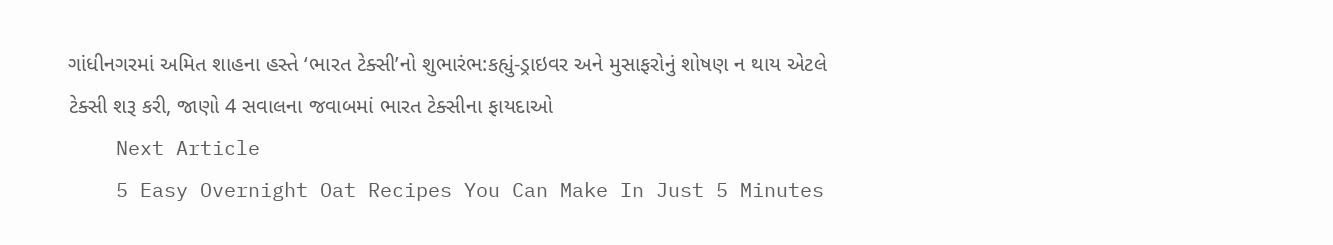ગાંધીનગરમાં અમિત શાહના હસ્તે ‘ભારત ટેક્સી’નો શુભારંભ:કહ્યું-ડ્રાઇવર અને મુસાફરોનું શોષણ ન થાય એટલે ટેક્સી શરૂ કરી, જાણો 4 સવાલના જવાબમાં ભારત ટેક્સીના ફાયદાઓ
    Next Article
    5 Easy Overnight Oat Recipes You Can Make In Just 5 Minutes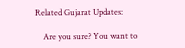Related Gujarat Updates:

    Are you sure? You want to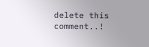delete this comment..!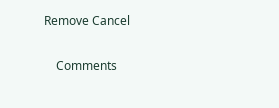Remove Cancel

    Comments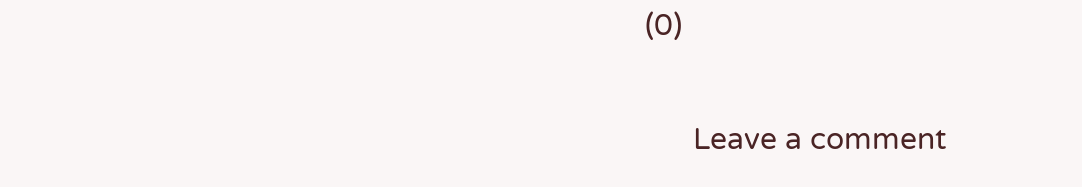(0)

      Leave a comment